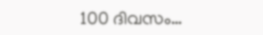100 ദിവസം…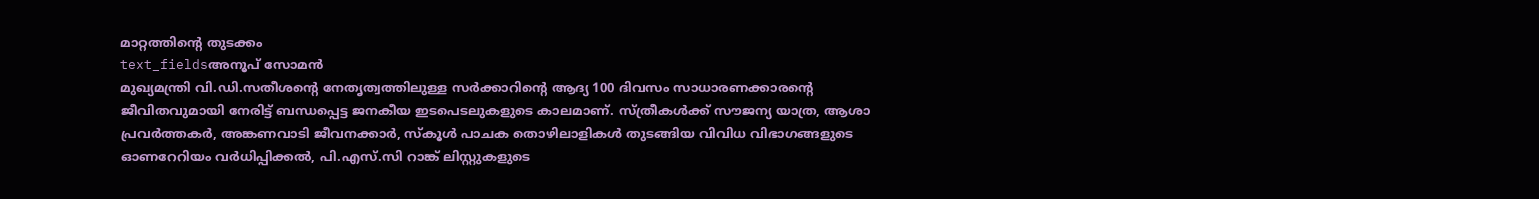മാറ്റത്തിന്റെ തുടക്കം
text_fieldsഅനൂപ് സോമൻ
മുഖ്യമന്ത്രി വി.ഡി.സതീശന്റെ നേതൃത്വത്തിലുള്ള സർക്കാറിന്റെ ആദ്യ 100 ദിവസം സാധാരണക്കാരന്റെ ജീവിതവുമായി നേരിട്ട് ബന്ധപ്പെട്ട ജനകീയ ഇടപെടലുകളുടെ കാലമാണ്. സ്ത്രീകൾക്ക് സൗജന്യ യാത്ര, ആശാ പ്രവർത്തകർ, അങ്കണവാടി ജീവനക്കാർ, സ്കൂൾ പാചക തൊഴിലാളികൾ തുടങ്ങിയ വിവിധ വിഭാഗങ്ങളുടെ ഓണറേറിയം വർധിപ്പിക്കൽ, പി.എസ്.സി റാങ്ക് ലിസ്റ്റുകളുടെ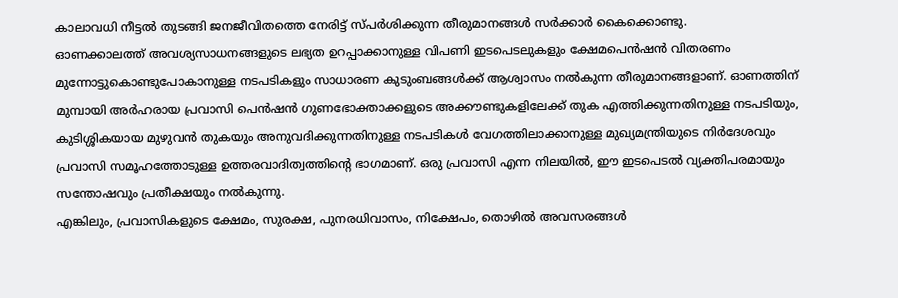കാലാവധി നീട്ടൽ തുടങ്ങി ജനജീവിതത്തെ നേരിട്ട് സ്പർശിക്കുന്ന തീരുമാനങ്ങൾ സർക്കാർ കൈക്കൊണ്ടു.
ഓണക്കാലത്ത് അവശ്യസാധനങ്ങളുടെ ലഭ്യത ഉറപ്പാക്കാനുള്ള വിപണി ഇടപെടലുകളും ക്ഷേമപെൻഷൻ വിതരണം മുന്നോട്ടുകൊണ്ടുപോകാനുള്ള നടപടികളും സാധാരണ കുടുംബങ്ങൾക്ക് ആശ്വാസം നൽകുന്ന തീരുമാനങ്ങളാണ്. ഓണത്തിന് മുമ്പായി അർഹരായ പ്രവാസി പെൻഷൻ ഗുണഭോക്താക്കളുടെ അക്കൗണ്ടുകളിലേക്ക് തുക എത്തിക്കുന്നതിനുള്ള നടപടിയും, കുടിശ്ശികയായ മുഴുവൻ തുകയും അനുവദിക്കുന്നതിനുള്ള നടപടികൾ വേഗത്തിലാക്കാനുള്ള മുഖ്യമന്ത്രിയുടെ നിർദേശവും പ്രവാസി സമൂഹത്തോടുള്ള ഉത്തരവാദിത്വത്തിന്റെ ഭാഗമാണ്. ഒരു പ്രവാസി എന്ന നിലയിൽ, ഈ ഇടപെടൽ വ്യക്തിപരമായും സന്തോഷവും പ്രതീക്ഷയും നൽകുന്നു.
എങ്കിലും, പ്രവാസികളുടെ ക്ഷേമം, സുരക്ഷ, പുനരധിവാസം, നിക്ഷേപം, തൊഴിൽ അവസരങ്ങൾ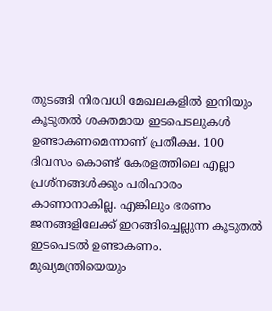തുടങ്ങി നിരവധി മേഖലകളിൽ ഇനിയും കൂടുതൽ ശക്തമായ ഇടപെടലുകൾ ഉണ്ടാകണമെന്നാണ് പ്രതീക്ഷ. 100 ദിവസം കൊണ്ട് കേരളത്തിലെ എല്ലാ പ്രശ്നങ്ങൾക്കും പരിഹാരം കാണാനാകില്ല. എങ്കിലും ഭരണം ജനങ്ങളിലേക്ക് ഇറങ്ങിച്ചെല്ലുന്ന കൂടുതൽ ഇടപെടൽ ഉണ്ടാകണം.
മുഖ്യമന്ത്രിയെയും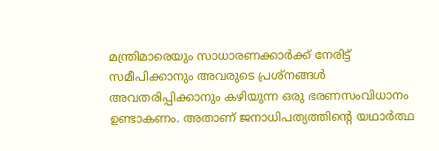മന്ത്രിമാരെയും സാധാരണക്കാർക്ക് നേരിട്ട് സമീപിക്കാനും അവരുടെ പ്രശ്നങ്ങൾ അവതരിപ്പിക്കാനും കഴിയുന്ന ഒരു ഭരണസംവിധാനം ഉണ്ടാകണം. അതാണ് ജനാധിപത്യത്തിന്റെ യഥാർത്ഥ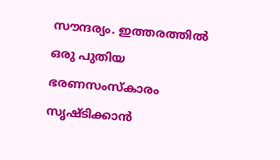സൗന്ദര്യം. ഇത്തരത്തിൽ ഒരു പുതിയ ഭരണസംസ്കാരം സൃഷ്ടിക്കാൻ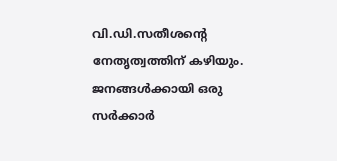വി.ഡി.സതീശന്റെ നേതൃത്വത്തിന് കഴിയും. ജനങ്ങൾക്കായി ഒരു സർക്കാർ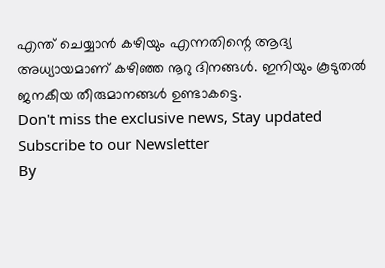എന്ത് ചെയ്യാൻ കഴിയും എന്നതിന്റെ ആദ്യ അധ്യായമാണ് കഴിഞ്ഞ നൂറു ദിനങ്ങൾ. ഇനിയും കൂടുതൽ ജനകീയ തീരുമാനങ്ങൾ ഉണ്ടാകട്ടെ.
Don't miss the exclusive news, Stay updated
Subscribe to our Newsletter
By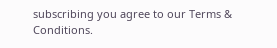subscribing you agree to our Terms & Conditions.